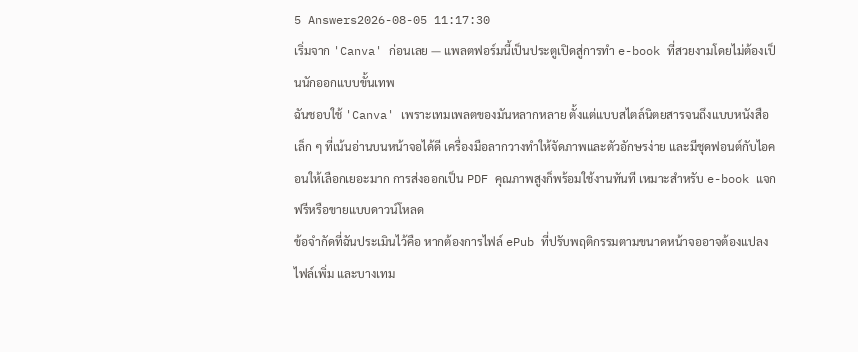5 Answers2026-08-05 11:17:30
เริ่มจาก 'Canva' ก่อนเลย — แพลตฟอร์มนี้เป็นประตูเปิดสู่การทำ e-book ที่สวยงามโดยไม่ต้องเป็นนักออกแบบขั้นเทพ
ฉันชอบใช้ 'Canva' เพราะเทมเพลตของมันหลากหลาย ตั้งแต่แบบสไตล์นิตยสารจนถึงแบบหนังสือเล็ก ๆ ที่เน้นอ่านบนหน้าจอได้ดี เครื่องมือลากวางทำให้จัดภาพและตัวอักษรง่าย และมีชุดฟอนต์กับไอคอนให้เลือกเยอะมาก การส่งออกเป็น PDF คุณภาพสูงก็พร้อมใช้งานทันที เหมาะสำหรับ e-book แจกฟรีหรือขายแบบดาวน์โหลด
ข้อจำกัดที่ฉันประเมินไว้คือ หากต้องการไฟล์ ePub ที่ปรับพฤติกรรมตามขนาดหน้าจออาจต้องแปลงไฟล์เพิ่ม และบางเทม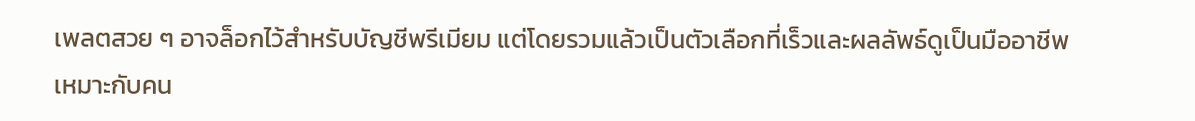เพลตสวย ๆ อาจล็อกไว้สำหรับบัญชีพรีเมียม แต่โดยรวมแล้วเป็นตัวเลือกที่เร็วและผลลัพธ์ดูเป็นมืออาชีพ เหมาะกับคน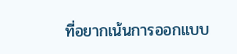ที่อยากเน้นการออกแบบ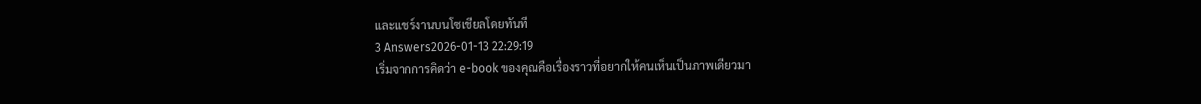และแชร์งานบนโซเชียลโดยทันที
3 Answers2026-01-13 22:29:19
เริ่มจากการคิดว่า e-book ของคุณคือเรื่องราวที่อยากให้คนเห็นเป็นภาพเดียวมา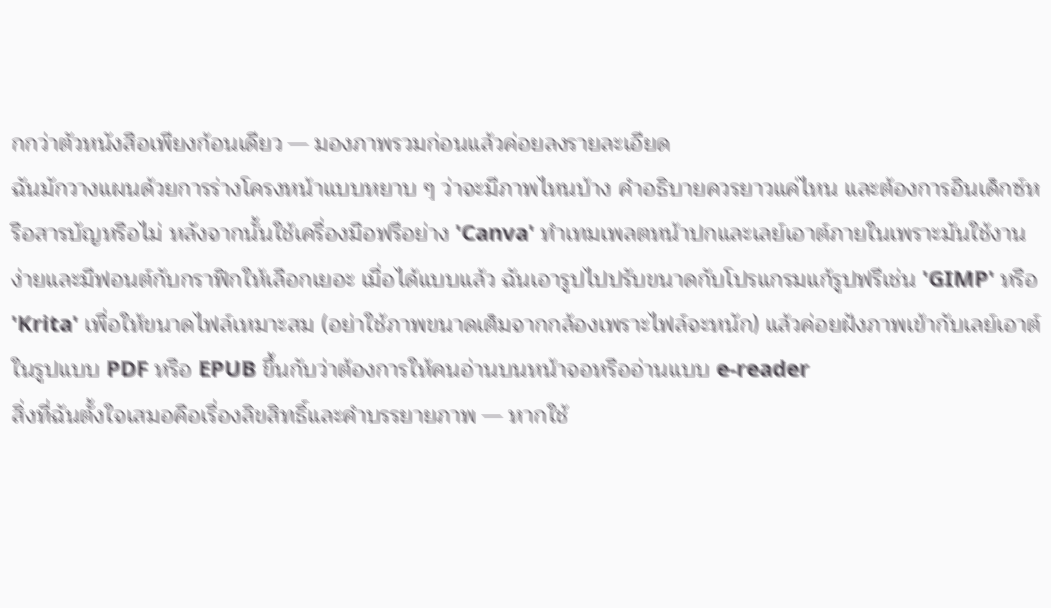กกว่าตัวหนังสือเพียงก้อนเดียว — มองภาพรวมก่อนแล้วค่อยลงรายละเอียด
ฉันมักวางแผนด้วยการร่างโครงหน้าแบบหยาบ ๆ ว่าจะมีภาพไหนบ้าง คำอธิบายควรยาวแค่ไหน และต้องการอินเด็กซ์หรือสารบัญหรือไม่ หลังจากนั้นใช้เครื่องมือฟรีอย่าง 'Canva' ทำเทมเพลตหน้าปกและเลย์เอาต์ภายในเพราะมันใช้งานง่ายและมีฟอนต์กับกราฟิกให้เลือกเยอะ เมื่อได้แบบแล้ว ฉันเอารูปไปปรับขนาดกับโปรแกรมแก้รูปฟรีเช่น 'GIMP' หรือ 'Krita' เพื่อให้ขนาดไฟล์เหมาะสม (อย่าใช้ภาพขนาดเต็มจากกล้องเพราะไฟล์จะหนัก) แล้วค่อยฝังภาพเข้ากับเลย์เอาต์ในรูปแบบ PDF หรือ EPUB ขึ้นกับว่าต้องการให้คนอ่านบนหน้าจอหรืออ่านแบบ e-reader
สิ่งที่ฉันตั้งใจเสมอคือเรื่องลิขสิทธิ์และคำบรรยายภาพ — หากใช้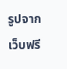รูปจากเว็บฟรี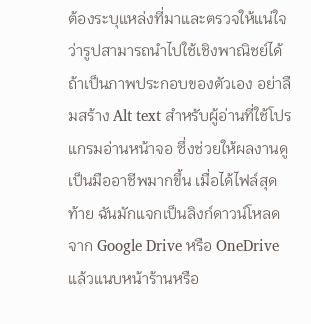ต้องระบุแหล่งที่มาและตรวจให้แน่ใจว่ารูปสามารถนำไปใช้เชิงพาณิชย์ได้ ถ้าเป็นภาพประกอบของตัวเอง อย่าลืมสร้าง Alt text สำหรับผู้อ่านที่ใช้โปรแกรมอ่านหน้าจอ ซึ่งช่วยให้ผลงานดูเป็นมืออาชีพมากขึ้น เมื่อได้ไฟล์สุดท้าย ฉันมักแจกเป็นลิงก์ดาวน์โหลดจาก Google Drive หรือ OneDrive แล้วแนบหน้าร้านหรือ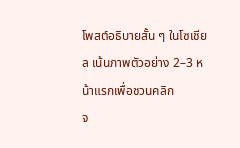โพสต์อธิบายสั้น ๆ ในโซเชียล เน้นภาพตัวอย่าง 2–3 หน้าแรกเพื่อชวนคลิก
จ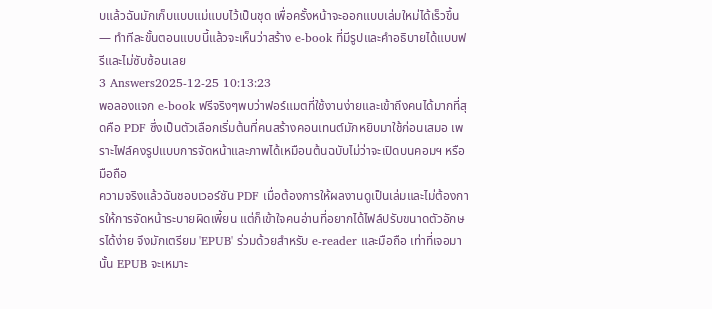บแล้วฉันมักเก็บแบบแม่แบบไว้เป็นชุด เพื่อครั้งหน้าจะออกแบบเล่มใหม่ได้เร็วขึ้น — ทำทีละขั้นตอนแบบนี้แล้วจะเห็นว่าสร้าง e-book ที่มีรูปและคำอธิบายได้แบบฟรีและไม่ซับซ้อนเลย
3 Answers2025-12-25 10:13:23
พอลองแจก e-book ฟรีจริงๆพบว่าฟอร์แมตที่ใช้งานง่ายและเข้าถึงคนได้มากที่สุดคือ PDF ซึ่งเป็นตัวเลือกเริ่มต้นที่คนสร้างคอนเทนต์มักหยิบมาใช้ก่อนเสมอ เพราะไฟล์คงรูปแบบการจัดหน้าและภาพได้เหมือนต้นฉบับไม่ว่าจะเปิดบนคอมฯ หรือมือถือ
ความจริงแล้วฉันชอบเวอร์ชัน PDF เมื่อต้องการให้ผลงานดูเป็นเล่มและไม่ต้องการให้การจัดหน้าระบายผิดเพี้ยน แต่ก็เข้าใจคนอ่านที่อยากได้ไฟล์ปรับขนาดตัวอักษรได้ง่าย จึงมักเตรียม 'EPUB' ร่วมด้วยสำหรับ e-reader และมือถือ เท่าที่เจอมานั้น EPUB จะเหมาะ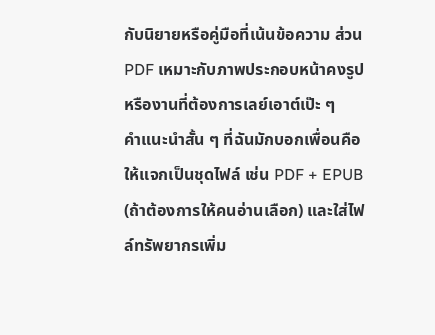กับนิยายหรือคู่มือที่เน้นข้อความ ส่วน PDF เหมาะกับภาพประกอบหน้าคงรูปหรืองานที่ต้องการเลย์เอาต์เป๊ะ ๆ
คำแนะนำสั้น ๆ ที่ฉันมักบอกเพื่อนคือให้แจกเป็นชุดไฟล์ เช่น PDF + EPUB (ถ้าต้องการให้คนอ่านเลือก) และใส่ไฟล์ทรัพยากรเพิ่ม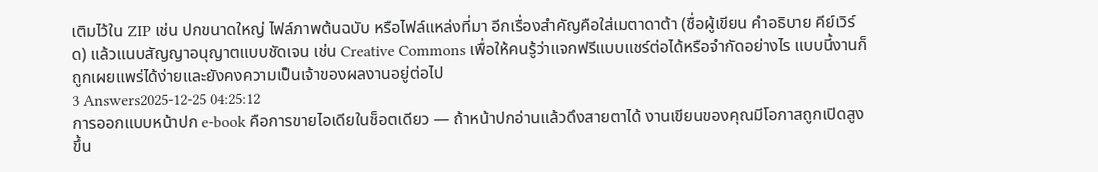เติมไว้ใน ZIP เช่น ปกขนาดใหญ่ ไฟล์ภาพต้นฉบับ หรือไฟล์แหล่งที่มา อีกเรื่องสำคัญคือใส่เมตาดาต้า (ชื่อผู้เขียน คำอธิบาย คีย์เวิร์ด) แล้วแนบสัญญาอนุญาตแบบชัดเจน เช่น Creative Commons เพื่อให้คนรู้ว่าแจกฟรีแบบแชร์ต่อได้หรือจำกัดอย่างไร แบบนี้งานก็ถูกเผยแพร่ได้ง่ายและยังคงความเป็นเจ้าของผลงานอยู่ต่อไป
3 Answers2025-12-25 04:25:12
การออกแบบหน้าปก e-book คือการขายไอเดียในช็อตเดียว — ถ้าหน้าปกอ่านแล้วดึงสายตาได้ งานเขียนของคุณมีโอกาสถูกเปิดสูงขึ้น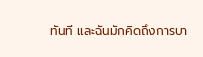ทันที และฉันมักคิดถึงการบา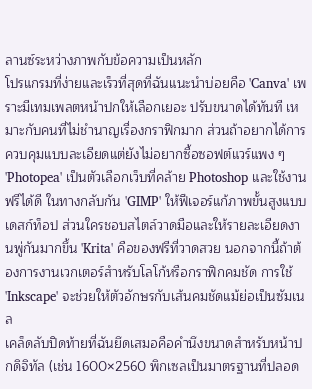ลานซ์ระหว่างภาพกับข้อความเป็นหลัก
โปรแกรมที่ง่ายและเร็วที่สุดที่ฉันแนะนำบ่อยคือ 'Canva' เพราะมีเทมเพลตหน้าปกให้เลือกเยอะ ปรับขนาดได้ทันที เหมาะกับคนที่ไม่ชำนาญเรื่องกราฟิกมาก ส่วนถ้าอยากได้การควบคุมแบบละเอียดแต่ยังไม่อยากซื้อซอฟต์แวร์แพง ๆ 'Photopea' เป็นตัวเลือกเว็บที่คล้าย Photoshop และใช้งานฟรีได้ดี ในทางกลับกัน 'GIMP' ให้ฟีเจอร์แก้ภาพขั้นสูงแบบเดสก์ท็อป ส่วนใครชอบสไตล์วาดมือและให้รายละเอียดงานพู่กันมากขึ้น 'Krita' คือของฟรีที่วาดสวย นอกจากนี้ถ้าต้องการงานเวกเตอร์สำหรับโลโก้หรือกราฟิกคมชัด การใช้ 'Inkscape' จะช่วยให้ตัวอักษรกับเส้นคมชัดแม้ย่อเป็นซัมเนล
เคล็ดลับปิดท้ายที่ฉันยึดเสมอคือคำนึงขนาดสำหรับหน้าปกดิจิทัล (เช่น 1600×2560 พิกเซลเป็นมาตรฐานที่ปลอด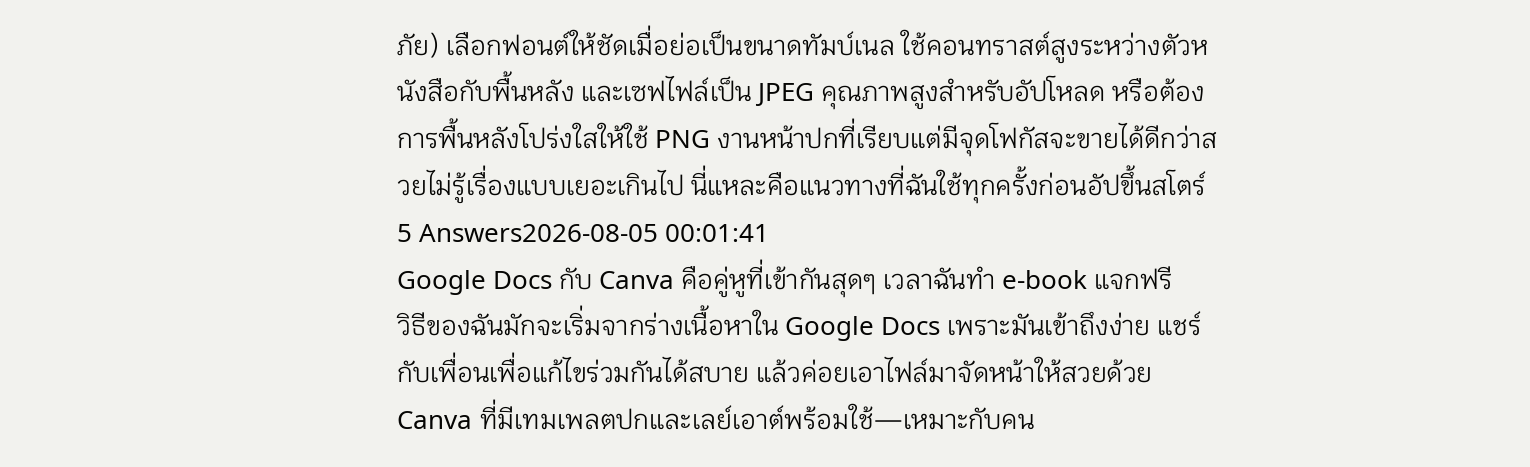ภัย) เลือกฟอนต์ให้ชัดเมื่อย่อเป็นขนาดทัมบ์เนล ใช้คอนทราสต์สูงระหว่างตัวหนังสือกับพื้นหลัง และเซฟไฟล์เป็น JPEG คุณภาพสูงสำหรับอัปโหลด หรือต้องการพื้นหลังโปร่งใสให้ใช้ PNG งานหน้าปกที่เรียบแต่มีจุดโฟกัสจะขายได้ดีกว่าสวยไม่รู้เรื่องแบบเยอะเกินไป นี่แหละคือแนวทางที่ฉันใช้ทุกครั้งก่อนอัปขึ้นสโตร์
5 Answers2026-08-05 00:01:41
Google Docs กับ Canva คือคู่หูที่เข้ากันสุดๆ เวลาฉันทำ e-book แจกฟรี
วิธีของฉันมักจะเริ่มจากร่างเนื้อหาใน Google Docs เพราะมันเข้าถึงง่าย แชร์กับเพื่อนเพื่อแก้ไขร่วมกันได้สบาย แล้วค่อยเอาไฟล์มาจัดหน้าให้สวยด้วย Canva ที่มีเทมเพลตปกและเลย์เอาต์พร้อมใช้—เหมาะกับคน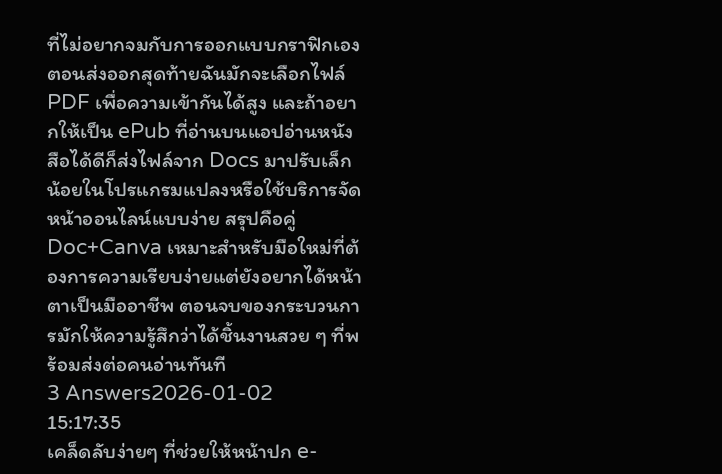ที่ไม่อยากจมกับการออกแบบกราฟิกเอง
ตอนส่งออกสุดท้ายฉันมักจะเลือกไฟล์ PDF เพื่อความเข้ากันได้สูง และถ้าอยากให้เป็น ePub ที่อ่านบนแอปอ่านหนังสือได้ดีก็ส่งไฟล์จาก Docs มาปรับเล็กน้อยในโปรแกรมแปลงหรือใช้บริการจัดหน้าออนไลน์แบบง่าย สรุปคือคู่ Doc+Canva เหมาะสำหรับมือใหม่ที่ต้องการความเรียบง่ายแต่ยังอยากได้หน้าตาเป็นมืออาชีพ ตอนจบของกระบวนการมักให้ความรู้สึกว่าได้ชิ้นงานสวย ๆ ที่พร้อมส่งต่อคนอ่านทันที
3 Answers2026-01-02 15:17:35
เคล็ดลับง่ายๆ ที่ช่วยให้หน้าปก e-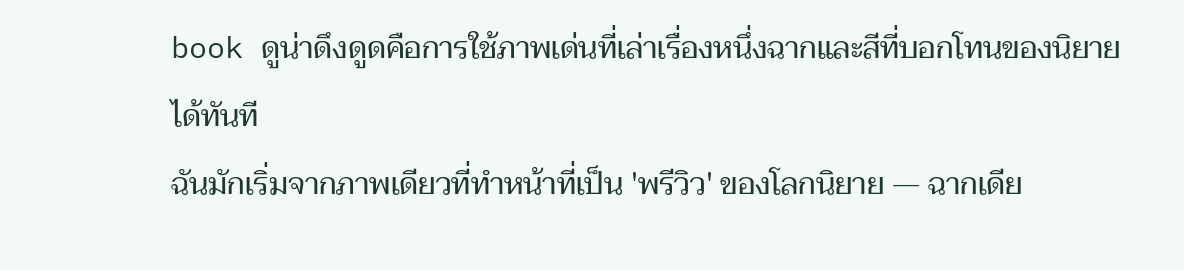book ดูน่าดึงดูดคือการใช้ภาพเด่นที่เล่าเรื่องหนึ่งฉากและสีที่บอกโทนของนิยายได้ทันที
ฉันมักเริ่มจากภาพเดียวที่ทำหน้าที่เป็น 'พรีวิว' ของโลกนิยาย — ฉากเดีย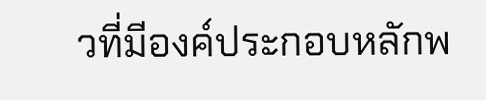วที่มีองค์ประกอบหลักพ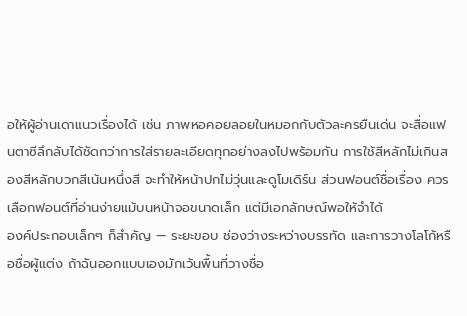อให้ผู้อ่านเดาแนวเรื่องได้ เช่น ภาพหอคอยลอยในหมอกกับตัวละครยืนเด่น จะสื่อแฟนตาซีลึกลับได้ชัดกว่าการใส่รายละเอียดทุกอย่างลงไปพร้อมกัน การใช้สีหลักไม่เกินสองสีหลักบวกสีเน้นหนึ่งสี จะทำให้หน้าปกไม่วุ่นและดูโมเดิร์น ส่วนฟอนต์ชื่อเรื่อง ควรเลือกฟอนต์ที่อ่านง่ายแม้บนหน้าจอขนาดเล็ก แต่มีเอกลักษณ์พอให้จำได้
องค์ประกอบเล็กๆ ก็สำคัญ — ระยะขอบ ช่องว่างระหว่างบรรทัด และการวางโลโก้หรือชื่อผู้แต่ง ถ้าฉันออกแบบเองมักเว้นพื้นที่วางชื่อ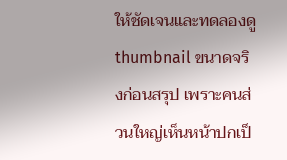ให้ชัดเจนและทดลองดู thumbnail ขนาดจริงก่อนสรุป เพราะคนส่วนใหญ่เห็นหน้าปกเป็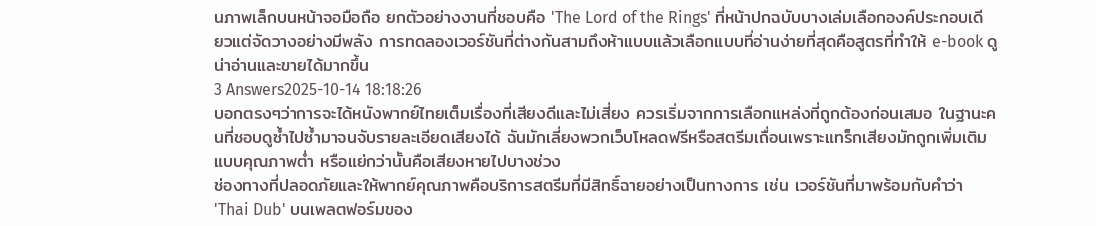นภาพเล็กบนหน้าจอมือถือ ยกตัวอย่างงานที่ชอบคือ 'The Lord of the Rings' ที่หน้าปกฉบับบางเล่มเลือกองค์ประกอบเดียวแต่จัดวางอย่างมีพลัง การทดลองเวอร์ชันที่ต่างกันสามถึงห้าแบบแล้วเลือกแบบที่อ่านง่ายที่สุดคือสูตรที่ทำให้ e-book ดูน่าอ่านและขายได้มากขึ้น
3 Answers2025-10-14 18:18:26
บอกตรงๆว่าการจะได้หนังพากย์ไทยเต็มเรื่องที่เสียงดีและไม่เสี่ยง ควรเริ่มจากการเลือกแหล่งที่ถูกต้องก่อนเสมอ ในฐานะคนที่ชอบดูซ้ำไปซ้ำมาจนจับรายละเอียดเสียงได้ ฉันมักเลี่ยงพวกเว็บโหลดฟรีหรือสตรีมเถื่อนเพราะแทร็กเสียงมักถูกเพิ่มเติมแบบคุณภาพต่ำ หรือแย่กว่านั้นคือเสียงหายไปบางช่วง
ช่องทางที่ปลอดภัยและให้พากย์คุณภาพคือบริการสตรีมที่มีสิทธิ์ฉายอย่างเป็นทางการ เช่น เวอร์ชันที่มาพร้อมกับคำว่า 'Thai Dub' บนเพลตฟอร์มของ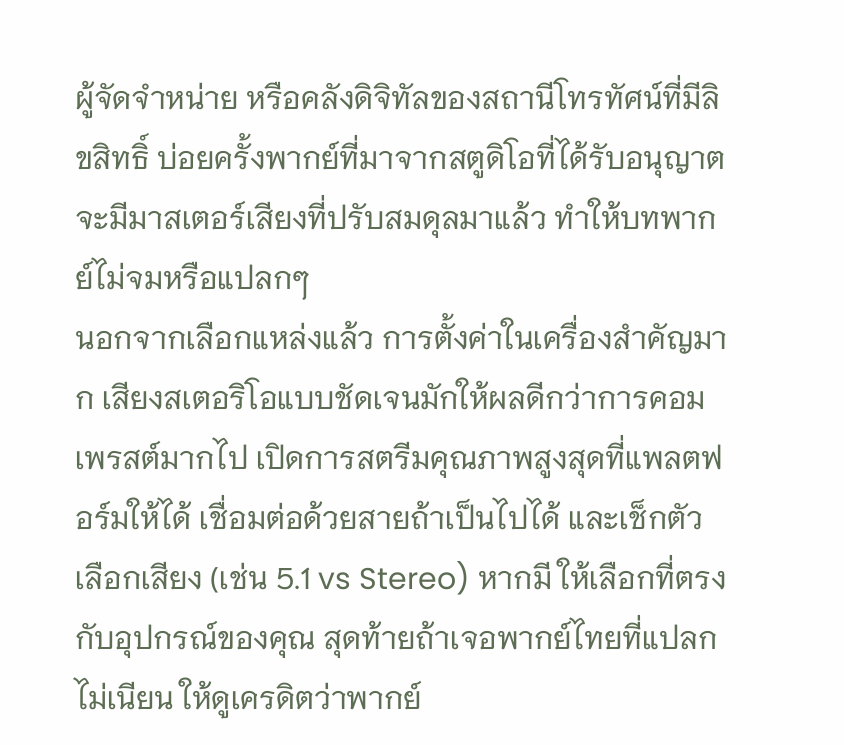ผู้จัดจำหน่าย หรือคลังดิจิทัลของสถานีโทรทัศน์ที่มีลิขสิทธิ์ บ่อยครั้งพากย์ที่มาจากสตูดิโอที่ได้รับอนุญาตจะมีมาสเตอร์เสียงที่ปรับสมดุลมาแล้ว ทำให้บทพากย์ไม่จมหรือแปลกๆ
นอกจากเลือกแหล่งแล้ว การตั้งค่าในเครื่องสำคัญมาก เสียงสเตอริโอแบบชัดเจนมักให้ผลดีกว่าการคอมเพรสต์มากไป เปิดการสตรีมคุณภาพสูงสุดที่แพลตฟอร์มให้ได้ เชื่อมต่อด้วยสายถ้าเป็นไปได้ และเช็กตัวเลือกเสียง (เช่น 5.1 vs Stereo) หากมี ให้เลือกที่ตรงกับอุปกรณ์ของคุณ สุดท้ายถ้าเจอพากย์ไทยที่แปลกไม่เนียน ให้ดูเครดิตว่าพากย์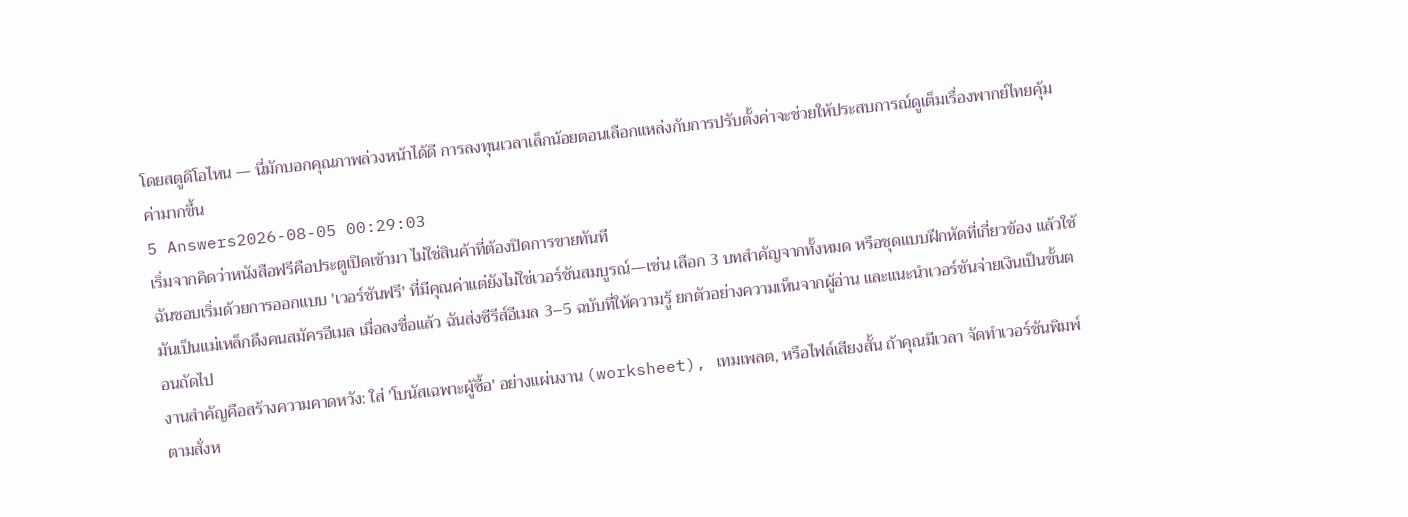โดยสตูดิโอไหน — นี่มักบอกคุณภาพล่วงหน้าได้ดี การลงทุนเวลาเล็กน้อยตอนเลือกแหล่งกับการปรับตั้งค่าจะช่วยให้ประสบการณ์ดูเต็มเรื่องพากย์ไทยคุ้มค่ามากขึ้น
5 Answers2026-08-05 00:29:03
เริ่มจากคิดว่าหนังสือฟรีคือประตูเปิดเข้ามา ไม่ใช่สินค้าที่ต้องปิดการขายทันที
ฉันชอบเริ่มด้วยการออกแบบ 'เวอร์ชันฟรี' ที่มีคุณค่าแต่ยังไม่ใช่เวอร์ชันสมบูรณ์—เช่น เลือก 3 บทสำคัญจากทั้งหมด หรือชุดแบบฝึกหัดที่เกี่ยวข้อง แล้วใช้มันเป็นแม่เหล็กดึงคนสมัครอีเมล เมื่อลงชื่อแล้ว ฉันส่งซีรีส์อีเมล 3–5 ฉบับที่ให้ความรู้ ยกตัวอย่างความเห็นจากผู้อ่าน และแนะนำเวอร์ชันจ่ายเงินเป็นขั้นตอนถัดไป
งานสำคัญคือสร้างความคาดหวัง: ใส่ 'โบนัสเฉพาะผู้ซื้อ' อย่างแผ่นงาน (worksheet), เทมเพลต, หรือไฟล์เสียงสั้น ถ้าคุณมีเวลา จัดทำเวอร์ชันพิมพ์ตามสั่งห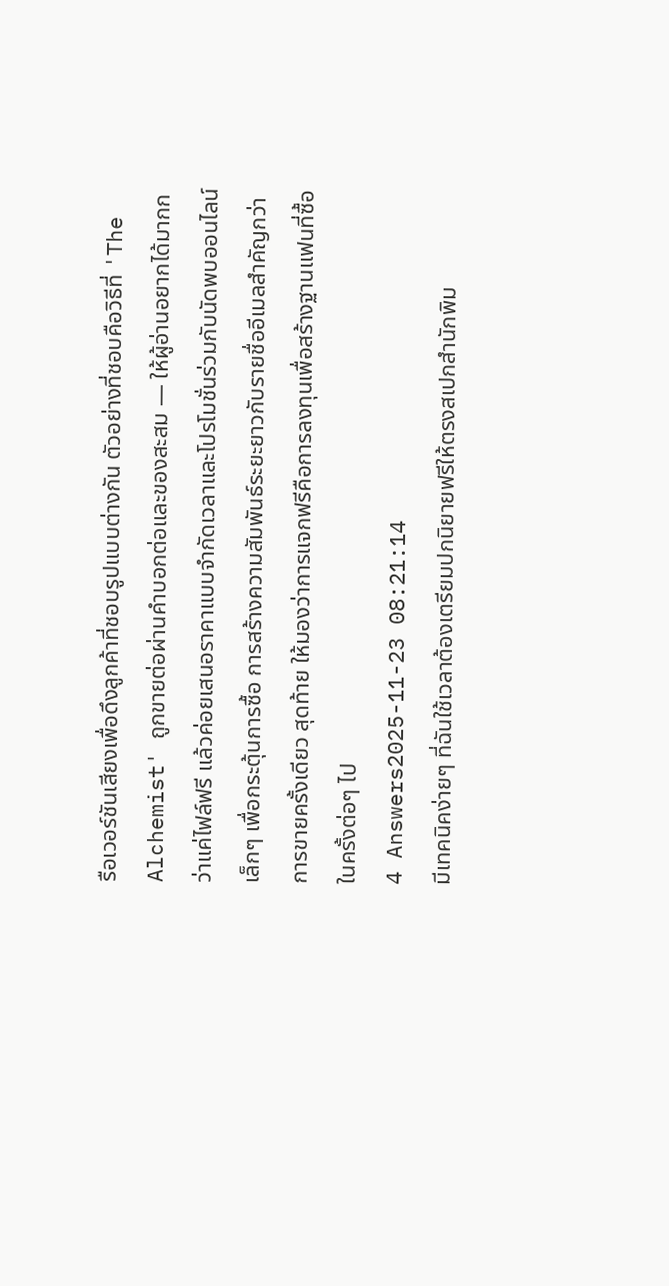รือเวอร์ชันเสียงเพื่อดึงลูกค้าที่ชอบรูปแบบต่างกัน ตัวอย่างที่ชอบคือวิธีที่ 'The Alchemist' ถูกขายต่อผ่านคำบอกต่อและของสะสม — ให้ผู้อ่านอยากได้มากกว่าแค่ไฟล์ฟรี แล้วค่อยเสนอราคาแบบจำกัดเวลาและโปรโมชั่นร่วมกับนัดพบออนไลน์เล็กๆ เพื่อกระตุ้นการซื้อ การสร้างความสัมพันธ์ระยะยาวกับรายชื่ออีเมลสำคัญกว่าการขายครั้งเดียว สุดท้าย ให้มองว่าการแจกฟรีคือการลงทุนเพื่อสร้างฐานแฟนที่ซื้อในครั้งต่อๆ ไป
4 Answers2025-11-23 08:21:14
มีเทคนิคง่ายๆ ที่ฉันใช้เวลาต้องเตรียมปกนิยายฟรีให้ตรงสเปกสำนักพิม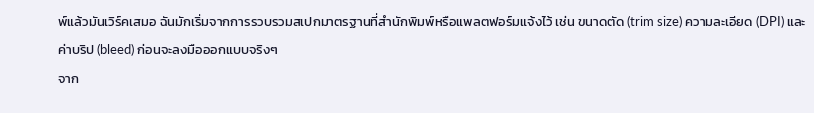พ์แล้วมันเวิร์คเสมอ ฉันมักเริ่มจากการรวบรวมสเปกมาตรฐานที่สำนักพิมพ์หรือแพลตฟอร์มแจ้งไว้ เช่น ขนาดตัด (trim size) ความละเอียด (DPI) และค่าบริป (bleed) ก่อนจะลงมือออกแบบจริงๆ
จาก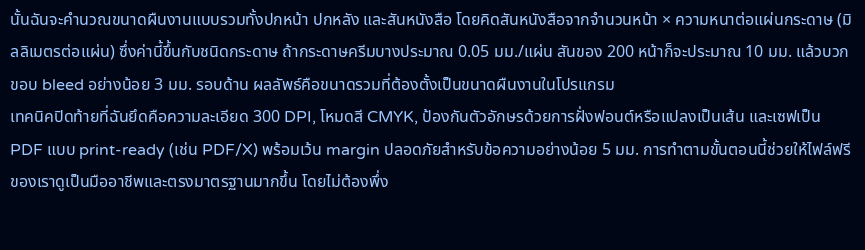นั้นฉันจะคำนวณขนาดผืนงานแบบรวมทั้งปกหน้า ปกหลัง และสันหนังสือ โดยคิดสันหนังสือจากจำนวนหน้า × ความหนาต่อแผ่นกระดาษ (มิลลิเมตรต่อแผ่น) ซึ่งค่านี้ขึ้นกับชนิดกระดาษ ถ้ากระดาษครีมบางประมาณ 0.05 มม./แผ่น สันของ 200 หน้าก็จะประมาณ 10 มม. แล้วบวกขอบ bleed อย่างน้อย 3 มม. รอบด้าน ผลลัพธ์คือขนาดรวมที่ต้องตั้งเป็นขนาดผืนงานในโปรแกรม
เทคนิคปิดท้ายที่ฉันยึดคือความละเอียด 300 DPI, โหมดสี CMYK, ป้องกันตัวอักษรด้วยการฝั่งฟอนต์หรือแปลงเป็นเส้น และเซฟเป็น PDF แบบ print-ready (เช่น PDF/X) พร้อมเว้น margin ปลอดภัยสำหรับข้อความอย่างน้อย 5 มม. การทำตามขั้นตอนนี้ช่วยให้ไฟล์ฟรีของเราดูเป็นมืออาชีพและตรงมาตรฐานมากขึ้น โดยไม่ต้องพึ่ง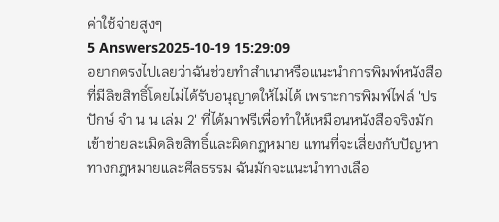ค่าใช้จ่ายสูงๆ
5 Answers2025-10-19 15:29:09
อยากตรงไปเลยว่าฉันช่วยทำสำเนาหรือแนะนำการพิมพ์หนังสือที่มีลิขสิทธิ์โดยไม่ได้รับอนุญาตให้ไม่ได้ เพราะการพิมพ์ไฟล์ 'ปรปักษ์ จํา น น เล่ม 2' ที่ได้มาฟรีเพื่อทำให้เหมือนหนังสือจริงมักเข้าข่ายละเมิดลิขสิทธิ์และผิดกฎหมาย แทนที่จะเสี่ยงกับปัญหาทางกฎหมายและศีลธรรม ฉันมักจะแนะนำทางเลือ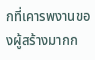กที่เคารพงานของผู้สร้างมากก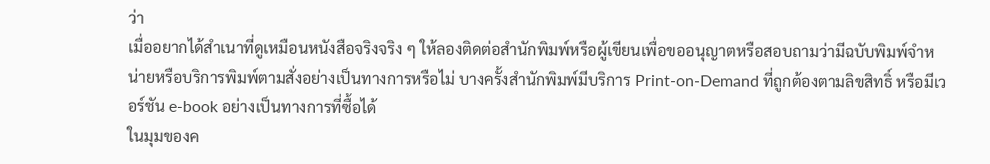ว่า
เมื่ออยากได้สำเนาที่ดูเหมือนหนังสือจริงจริง ๆ ให้ลองติดต่อสำนักพิมพ์หรือผู้เขียนเพื่อขออนุญาตหรือสอบถามว่ามีฉบับพิมพ์จำหน่ายหรือบริการพิมพ์ตามสั่งอย่างเป็นทางการหรือไม่ บางครั้งสำนักพิมพ์มีบริการ Print-on-Demand ที่ถูกต้องตามลิขสิทธิ์ หรือมีเวอร์ชัน e-book อย่างเป็นทางการที่ซื้อได้
ในมุมของค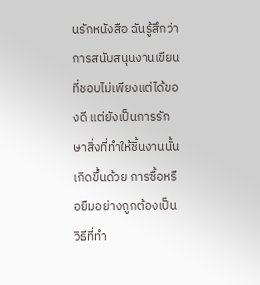นรักหนังสือ ฉันรู้สึกว่าการสนับสนุนงานเขียนที่ชอบไม่เพียงแต่ได้ของดี แต่ยังเป็นการรักษาสิ่งที่ทำให้ชิ้นงานนั้นเกิดขึ้นด้วย การซื้อหรือยืมอย่างถูกต้องเป็นวิธีที่ทำ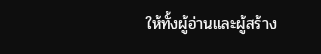ให้ทั้งผู้อ่านและผู้สร้าง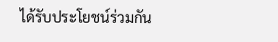ได้รับประโยชน์ร่วมกัน